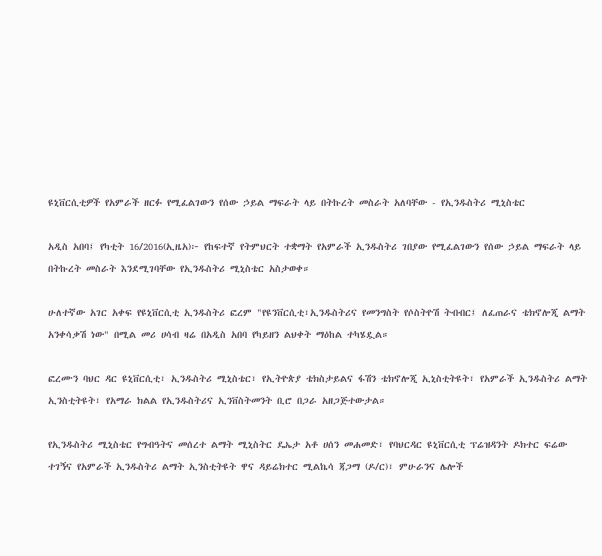ዩኒቨርሲቲዎች የአምራች ዘርፉ የሚፈልገውን የሰው ኃይል ማፍራት ላይ በትኩረት መስራት አለባቸው - የኢንዱስትሪ ሚኒስቴር

አዲስ አበባ፤ የካቲት 16/2016(ኢዜአ)፦ የከፍተኛ የትምህርት ተቋማት የአምራች ኢንዱስትሪ ገበያው የሚፈልገውን የሰው ኃይል ማፍራት ላይ በትኩረት መስራት እንደሚገባቸው የኢንዱስትሪ ሚኒስቴር አስታወቀ።

ሁለተኛው አገር አቀፍ የዩኒቨርሲቲ ኢንዱስትሪ ፎረም "የዩንቨርሲቲ፣ኢንዱስትሪና የመንግስት የሶስትዮሽ ትብብር፤ ለፈጠራና ቴክኖሎጂ ልማት አንቀሳቃሽ ነው" በሚል መሪ ሀሳብ ዛሬ በአዲስ አበባ የካይዘን ልህቀት ማዕከል ተካሄዷል።

ፎረሙን ባህር ዳር ዩኒቨርሲቲ፣ ኢንዱስትሪ ሚኒስቴር፣ የኢትዮጵያ ቴክስታይልና ፋሽን ቴክኖሎጂ ኢኒስቲትዩት፣ የአምራች ኢንዱስትሪ ልማት ኢንስቲትዩት፣ የአማራ ክልል የኢንዱስትሪና ኢንቨስትመንት ቢሮ በጋራ አዘጋጅተውታል።

የኢንዱስትሪ ሚኒስቴር የግብዓትና መሰረተ ልማት ሚኒስትር ዴኤታ አቶ ሀሰን መሐመድ፣ የባህርዳር ዩኒቨርሲቲ ፕሬዝዳንት ዶክተር ፍሬው ተገኝና የአምራች ኢንዱስትሪ ልማት ኢንስቲትዩት ዋና ዳይሬክተር ሚልኬሳ ጃጋማ (ዶ/ር)፣ ምሁራንና ሌሎች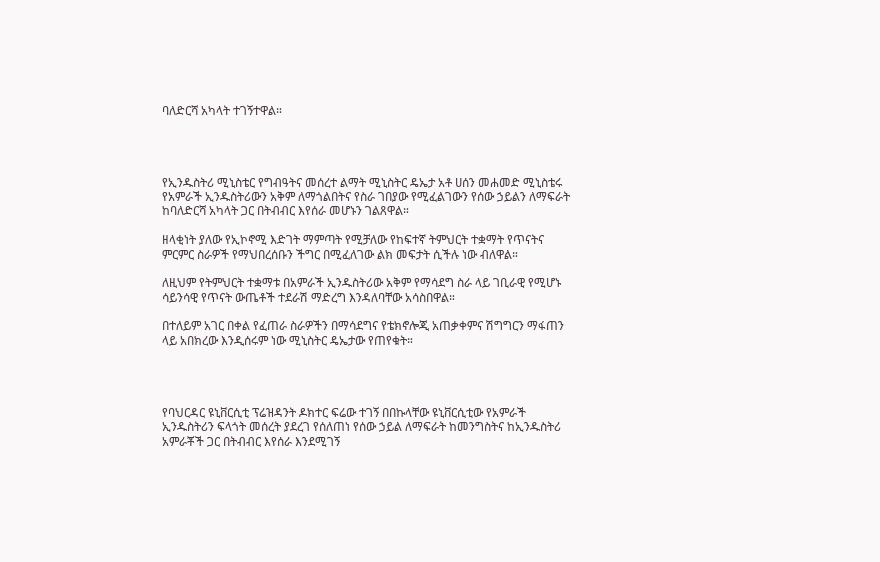ባለድርሻ አካላት ተገኝተዋል።




የኢንዱስትሪ ሚኒስቴር የግብዓትና መሰረተ ልማት ሚኒስትር ዴኤታ አቶ ሀሰን መሐመድ ሚኒስቴሩ የአምራች ኢንዱስትሪውን አቅም ለማጎልበትና የስራ ገበያው የሚፈልገውን የሰው ኃይልን ለማፍራት ከባለድርሻ አካላት ጋር በትብብር እየሰራ መሆኑን ገልጸዋል።

ዘላቂነት ያለው የኢኮኖሚ እድገት ማምጣት የሚቻለው የከፍተኛ ትምህርት ተቋማት የጥናትና ምርምር ስራዎች የማህበረሰቡን ችግር በሚፈለገው ልክ መፍታት ሲችሉ ነው ብለዋል።

ለዚህም የትምህርት ተቋማቱ በአምራች ኢንዱስትሪው አቅም የማሳደግ ስራ ላይ ገቢራዊ የሚሆኑ ሳይንሳዊ የጥናት ውጤቶች ተደራሽ ማድረግ እንዳለባቸው አሳስበዋል።

በተለይም አገር በቀል የፈጠራ ስራዎችን በማሳደግና የቴክኖሎጂ አጠቃቀምና ሽግግርን ማፋጠን ላይ አበክረው እንዲሰሩም ነው ሚኒስትር ዴኤታው የጠየቁት።




የባህርዳር ዩኒቨርሲቲ ፕሬዝዳንት ዶክተር ፍሬው ተገኝ በበኩላቸው ዩኒቨርሲቲው የአምራች ኢንዱስትሪን ፍላጎት መሰረት ያደረገ የሰለጠነ የሰው ኃይል ለማፍራት ከመንግስትና ከኢንዱስትሪ አምራቾች ጋር በትብብር እየሰራ እንደሚገኝ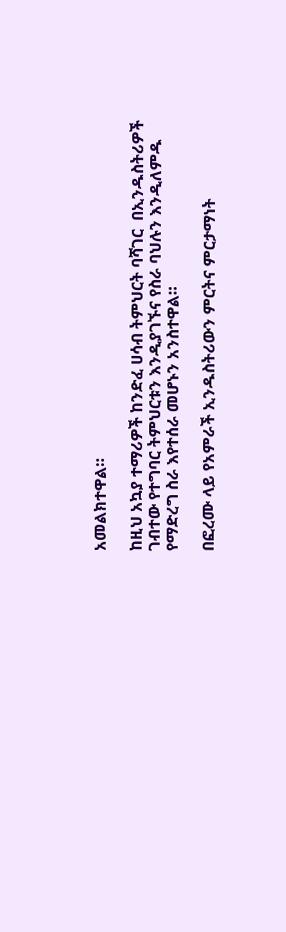አመልክተዋል።

ከዚህ አኳያ ተማሪዎች ከንድፈ ሀሳብ ትምህርት ባሻገር  በኢንዱስትሪዎች ገብተው የተግባር ትምህርቱን እንዲያገኙና የስራ ባህሉን እንዲለምዱ የማድረግ ስራ እየተሰራ መሆኑን አንስተዋል።

በፎረሙ ላይ የአምራች ኢንዱስትሪውን ምርትና ምርታማነት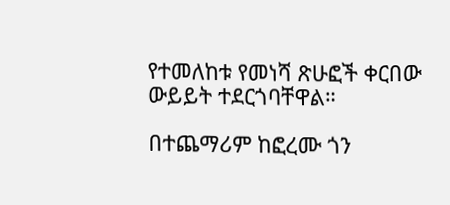የተመለከቱ የመነሻ ጽሁፎች ቀርበው ውይይት ተደርጎባቸዋል።

በተጨማሪም ከፎረሙ ጎን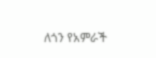ለጎን የአምራች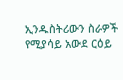ኢንዱስትሪውን ስራዎች የሚያሳይ አውደ ርዕይ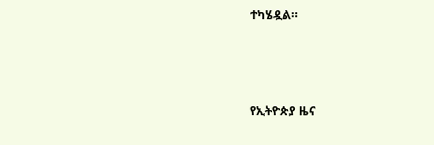ተካሄዷል።



የኢትዮጵያ ዜና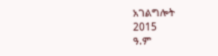አገልግሎት
2015
ዓ.ም